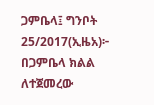ጋምቤላ፤ ግንቦት 25/2017(ኢዜአ)፦ በጋምቤላ ክልል ለተጀመረው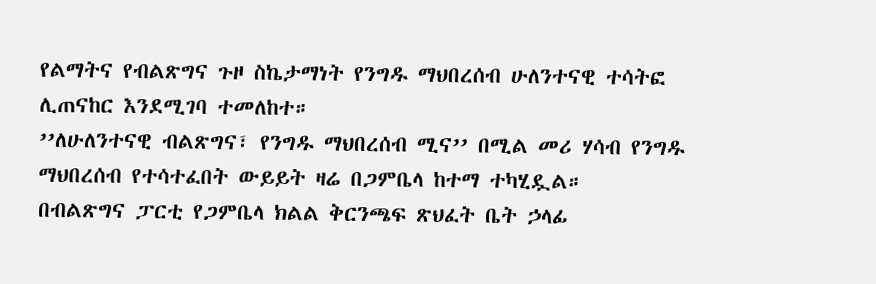የልማትና የብልጽግና ጉዞ ስኬታማነት የንግዱ ማህበረሰብ ሁለንተናዊ ተሳትፎ ሊጠናከር እንደሚገባ ተመለከተ።
’’ለሁለንተናዊ ብልጽግና፣ የንግዱ ማህበረሰብ ሚና’’ በሚል መሪ ሃሳብ የንግዱ ማህበረሰብ የተሳተፈበት ውይይት ዛሬ በጋምቤላ ከተማ ተካሂዷል።
በብልጽግና ፓርቲ የጋምቤላ ክልል ቅርንጫፍ ጽህፈት ቤት ኃላፊ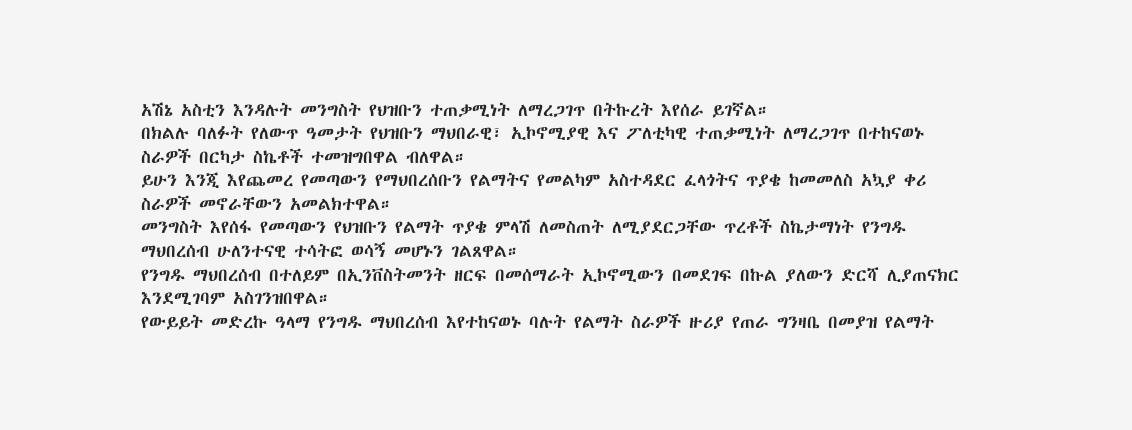አሽኔ አስቲን እንዳሉት መንግስት የህዝቡን ተጠቃሚነት ለማረጋገጥ በትኩረት እየሰራ ይገኛል።
በክልሉ ባለፉት የለውጥ ዓመታት የህዝቡን ማህበራዊ፣ ኢኮኖሚያዊ እና ፖለቲካዊ ተጠቃሚነት ለማረጋገጥ በተከናወኑ ስራዎች በርካታ ስኬቶች ተመዝግበዋል ብለዋል።
ይሁን እንጂ እየጨመረ የመጣውን የማህበረሰቡን የልማትና የመልካም አስተዳደር ፈላጎትና ጥያቄ ከመመለስ አኳያ ቀሪ ስራዎች መኖራቸውን አመልክተዋል።
መንግስት እየሰፋ የመጣውን የህዝቡን የልማት ጥያቄ ምላሽ ለመስጠት ለሚያደርጋቸው ጥረቶች ስኬታማነት የንግዱ ማህበረሰብ ሁለንተናዊ ተሳትፎ ወሳኝ መሆኑን ገልጸዋል።
የንግዱ ማህበረሰብ በተለይም በኢንቨስትመንት ዘርፍ በመሰማራት ኢኮኖሚውን በመደገፍ በኩል ያለውን ድርሻ ሊያጠናክር እንደሚገባም አስገንዝበዋል።
የውይይት መድረኩ ዓላማ የንግዱ ማህበረሰብ እየተከናወኑ ባሉት የልማት ስራዎች ዙሪያ የጠራ ግንዛቤ በመያዝ የልማት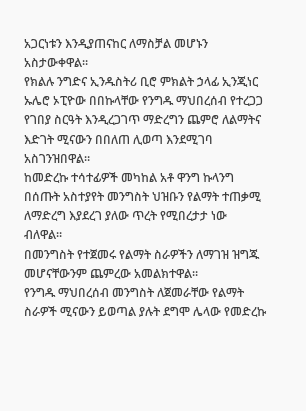አጋርነቱን እንዲያጠናከር ለማስቻል መሆኑን አስታውቀዋል።
የክልሉ ንግድና ኢንዱስትሪ ቢሮ ምክልት ኃላፊ ኢንጂነር ኡሌሮ ኦፒዮው በበኩላቸው የንግዱ ማህበረሰብ የተረጋጋ የገበያ ስርዓት እንዲረጋገጥ ማድረግን ጨምሮ ለልማትና እድገት ሚናውን በበለጠ ሊወጣ እንደሚገባ አስገንዝበዋል።
ከመድረኩ ተሳተፊዎች መካከል አቶ ዋንግ ኩላንግ በሰጡት አስተያየት መንግስት ህዝቡን የልማት ተጠቃሚ ለማድረግ እያደረገ ያለው ጥረት የሚበረታታ ነው ብለዋል።
በመንግስት የተጀመሩ የልማት ስራዎችን ለማገዝ ዝግጁ መሆናቸውንም ጨምረው አመልክተዋል።
የንግዱ ማህበረሰብ መንግስት ለጀመራቸው የልማት ስራዎች ሚናውን ይወጣል ያሉት ደግሞ ሌላው የመድረኩ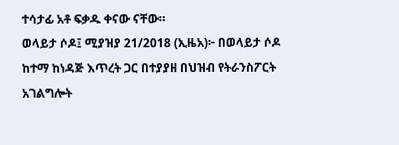ተሳታፊ አቶ ፍቃዱ ቀናው ናቸው።
ወላይታ ሶዶ፤ ሚያዝያ 21/2018 (ኢዜአ)፦ በወላይታ ሶዶ ከተማ ከነዳጅ እጥረት ጋር በተያያዘ በህዝብ የትራንስፖርት አገልግሎት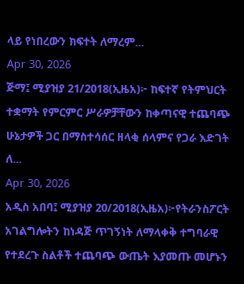ላይ የነበረውን ክፍተት ለማረም...
Apr 30, 2026
ጅማ፤ ሚያዝያ 21/2018(ኢዜአ)፦ ከፍተኛ የትምህርት ተቋማት የምርምር ሥራዎቻቸውን ከቀጣናዊ ተጨባጭ ሁኔታዎች ጋር በማስተሳሰር ዘላቂ ሰላምና የጋራ እድገት ለ...
Apr 30, 2026
አዲስ አበባ፤ ሚያዝያ 20/2018(ኢዜአ)፦የትራንስፖርት አገልግሎትን ከነዳጅ ጥገኝነት ለማላቀቅ ተግባራዊ የተደረጉ ስልቶች ተጨባጭ ውጤት እያመጡ መሆኑን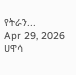የትራን...
Apr 29, 2026
ሀዋሳ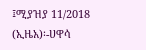፤ሚያዝያ 11/2018 (ኢዜአ)፡-ሀዋሳ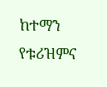ከተማን የቱሪዝምና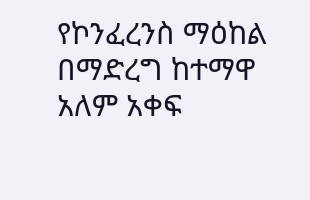የኮንፈረንስ ማዕከል በማድረግ ከተማዋ አለም አቀፍ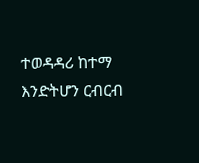ተወዳዳሪ ከተማ እንድትሆን ርብርብ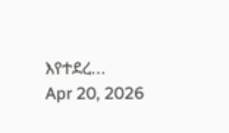እየተደረ...
Apr 20, 2026